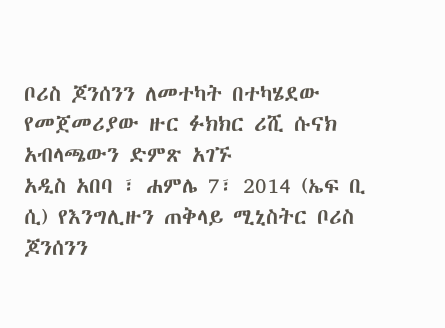ቦሪስ ጆንሰንን ለመተካት በተካሄደው የመጀመሪያው ዙር ፉክክር ሪሺ ሱናክ አብላጫውን ድምጽ አገኙ
አዲስ አበባ ፣ ሐምሌ 7፣ 2014 (ኤፍ ቢ ሲ) የእንግሊዙን ጠቅላይ ሚኒስትር ቦሪስ ጆንሰንን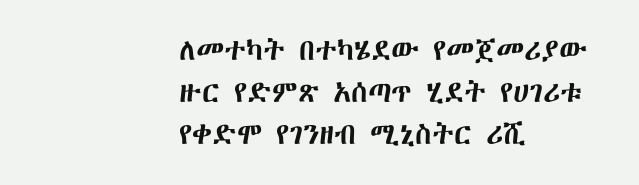ለመተካት በተካሄደው የመጀመሪያው ዙር የድምጽ አሰጣጥ ሂደት የሀገሪቱ የቀድሞ የገንዘብ ሚኒስትር ሪሺ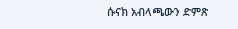ሱናክ አብላጫውን ድምጽ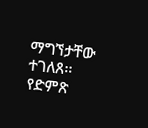ማግኘታቸው ተገለጸ፡፡
የድምጽ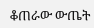ቆጠራው ውጤት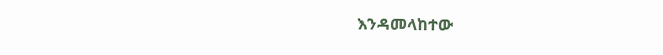እንዳመላከተው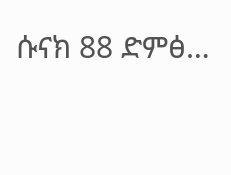ሱናክ 88 ድምፅ…